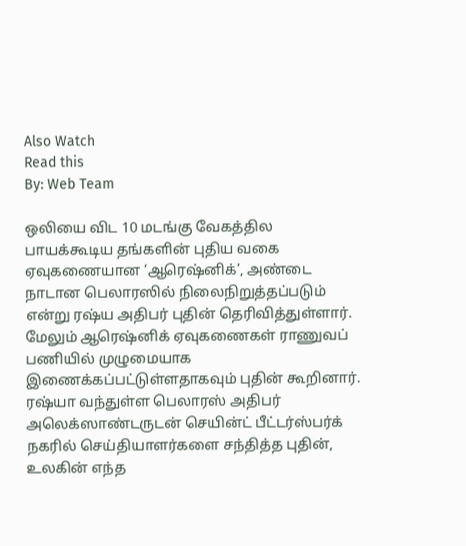Also Watch
Read this
By: Web Team

ஒலியை விட 10 மடங்கு வேகத்தில பாயக்கூடிய தங்களின் புதிய வகை ஏவுகணையான ‘ஆரெஷ்னிக்’, அண்டை நாடான பெலாரஸில் நிலைநிறுத்தப்படும் என்று ரஷ்ய அதிபர் புதின் தெரிவித்துள்ளார்.
மேலும் ஆரெஷ்னிக் ஏவுகணைகள் ராணுவப் பணியில் முழுமையாக இணைக்கப்பட்டுள்ளதாகவும் புதின் கூறினார்.
ரஷ்யா வந்துள்ள பெலாரஸ் அதிபர் அலெக்ஸாண்டருடன் செயின்ட் பீட்டர்ஸ்பர்க் நகரில் செய்தியாளர்களை சந்தித்த புதின், உலகின் எந்த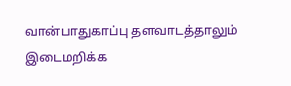வான்பாதுகாப்பு தளவாடத்தாலும் இடைமறிக்க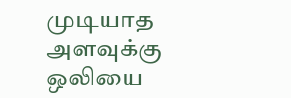முடியாத அளவுக்கு ஒலியை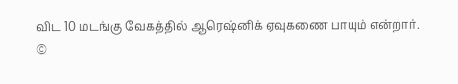விட 10 மடங்கு வேகத்தில் ஆரெஷ்னிக் ஏவுகணை பாயும் என்றார்.
©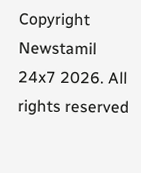Copyright Newstamil 24x7 2026. All rights reserved